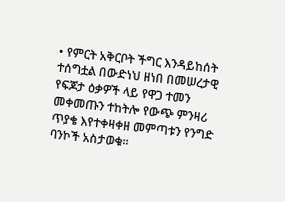• የምርት አቅርቦት ችግር እንዳይከሰት ተሰግቷል በውድነህ ዘነበ በመሠረታዊ የፍጆታ ዕቃዎች ላይ የዋጋ ተመን መቀመጡን ተከትሎ የውጭ ምንዛሪ ጥያቄ እየተቀዛቀዘ መምጣቱን የንግድ ባንኮች አስታወቁ፡፡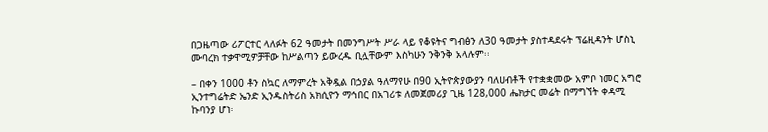በጋዜጣው ሪፖርተር ላለፉት 62 ዓመታት በመንግሥት ሥራ ላይ የቆዩትና ግብፅን ለ30 ዓመታት ያስተዳደሩት ፕሬዚዳንት ሆስኒ ሙባረክ ተቃዋሚዎቻቸው ከሥልጣን ይውረዱ ቢሏቸውም እስካሁን ንቅንቅ አላሉም፡፡

– በቀን 1000 ቶን ስኳር ለማምረት አቅዷል በኃያል ዓለማየሁ በ90 ኢትዮጵያውያን ባለሀብቶች የተቋቋመው አምቦ ነመር አግሮ ኢንተግሬትድ ኤንድ ኢንዱስትሪስ አክሲዮን ማኅበር በአገሪቱ ለመጀመሪያ ጊዜ 128,000 ሔክታር መሬት በማግኘት ቀዳሚ ኩባንያ ሆነ፡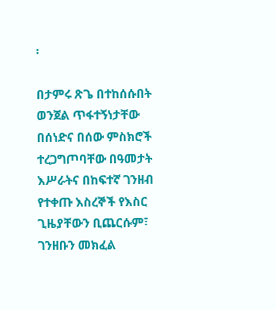፡

በታምሩ ጽጌ በተከሰሱበት ወንጀል ጥፋተኝነታቸው በሰነድና በሰው ምስክሮች ተረጋግጦባቸው በዓመታት እሥራትና በከፍተኛ ገንዘብ የተቀጡ እስረኞች የእስር ጊዜያቸውን ቢጨርሱም፣ ገንዘቡን መክፈል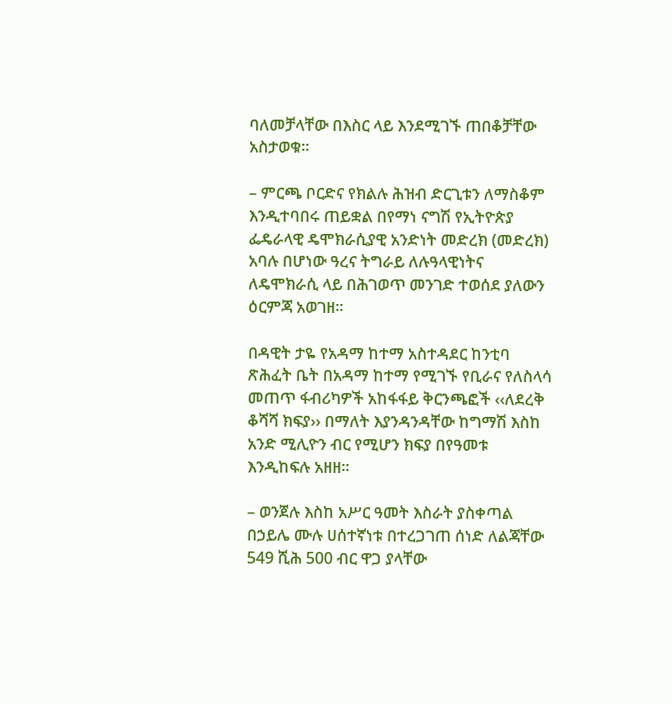ባለመቻላቸው በእስር ላይ እንደሚገኙ ጠበቆቻቸው አስታወቁ፡፡

– ምርጫ ቦርድና የክልሉ ሕዝብ ድርጊቱን ለማስቆም እንዲተባበሩ ጠይቋል በየማነ ናግሽ የኢትዮጵያ ፌዴራላዊ ዴሞክራሲያዊ አንድነት መድረክ (መድረክ) አባሉ በሆነው ዓረና ትግራይ ለሉዓላዊነትና ለዴሞክራሲ ላይ በሕገወጥ መንገድ ተወሰደ ያለውን ዕርምጃ አወገዘ፡፡

በዳዊት ታዬ የአዳማ ከተማ አስተዳደር ከንቲባ ጽሕፈት ቤት በአዳማ ከተማ የሚገኙ የቢራና የለስላሳ መጠጥ ፋብሪካዎች አከፋፋይ ቅርንጫፎች ‹‹ለደረቅ ቆሻሻ ክፍያ›› በማለት እያንዳንዳቸው ከግማሽ እስከ አንድ ሚሊዮን ብር የሚሆን ክፍያ በየዓመቱ እንዲከፍሉ አዘዘ፡፡

– ወንጀሉ እስከ አሥር ዓመት እስራት ያስቀጣል በኃይሌ ሙሉ ሀሰተኛነቱ በተረጋገጠ ሰነድ ለልጃቸው 549 ሺሕ 500 ብር ዋጋ ያላቸው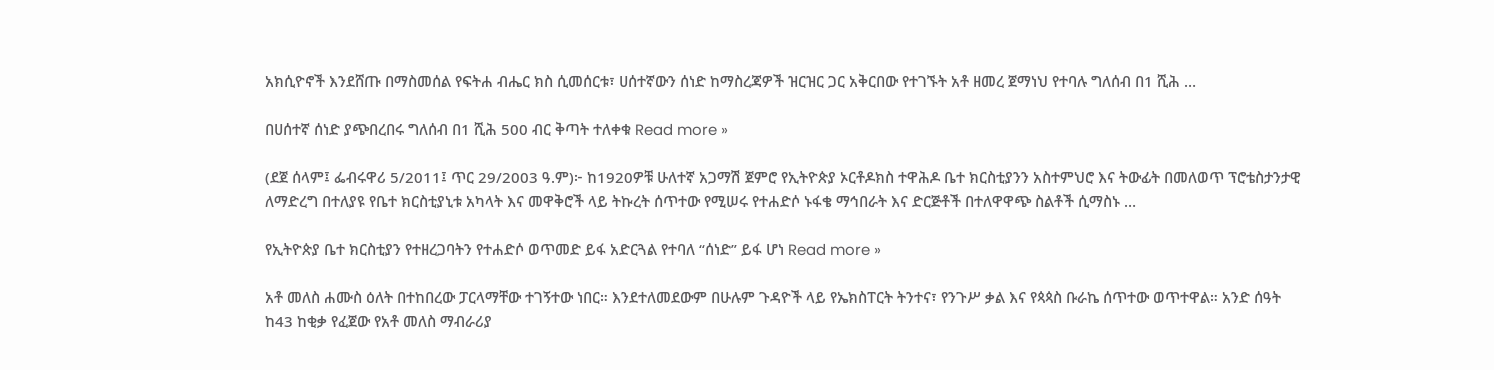አክሲዮኖች እንደሸጡ በማስመሰል የፍትሐ ብሔር ክስ ሲመሰርቱ፣ ሀሰተኛውን ሰነድ ከማስረጃዎች ዝርዝር ጋር አቅርበው የተገኙት አቶ ዘመረ ጀማነህ የተባሉ ግለሰብ በ1 ሺሕ …

በሀሰተኛ ሰነድ ያጭበረበሩ ግለሰብ በ1 ሺሕ 500 ብር ቅጣት ተለቀቁ Read more »

(ደጀ ሰላም፤ ፌብሩዋሪ 5/2011፤ ጥር 29/2003 ዓ.ም)፦ ከ1920ዎቹ ሁለተኛ አጋማሽ ጀምሮ የኢትዮጵያ ኦርቶዶክስ ተዋሕዶ ቤተ ክርስቲያንን አስተምህሮ እና ትውፊት በመለወጥ ፕሮቴስታንታዊ ለማድረግ በተለያዩ የቤተ ክርስቲያኒቱ አካላት እና መዋቅሮች ላይ ትኩረት ሰጥተው የሚሠሩ የተሐድሶ ኑፋቄ ማኅበራት እና ድርጅቶች በተለዋዋጭ ስልቶች ሲማስኑ …

የኢትዮጵያ ቤተ ክርስቲያን የተዘረጋባትን የተሐድሶ ወጥመድ ይፋ አድርጓል የተባለ “ሰነድ” ይፋ ሆነ Read more »

አቶ መለስ ሐሙስ ዕለት በተከበረው ፓርላማቸው ተገኝተው ነበር። እንደተለመደውም በሁሉም ጉዳዮች ላይ የኤክስፐርት ትንተና፣ የንጉሥ ቃል እና የጳጳስ ቡራኬ ሰጥተው ወጥተዋል። አንድ ሰዓት ከ43 ከቂቃ የፈጀው የአቶ መለስ ማብራሪያ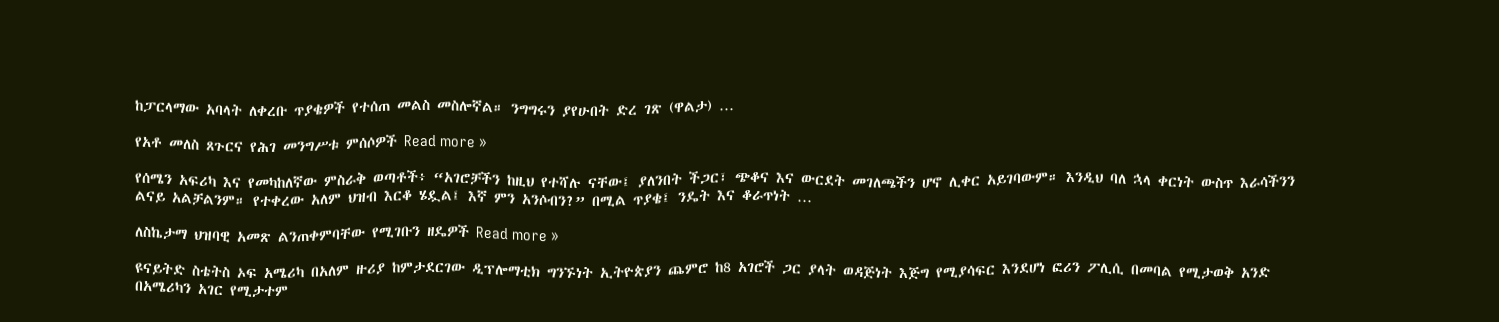ከፓርላማው አባላት ለቀረቡ ጥያቄዎች የተሰጠ መልስ መስሎኛል። ንግግሩን ያየሁበት ድረ ገጽ (ዋልታ) …

የአቶ መለስ ጸጉርና የሕገ መንግሥቱ ምሰሶዎች Read more »

የሰሜን አፍሪካ እና የመካከለኛው ምስራቅ ወጣቶች፥ “አገሮቻችን ከዚህ የተሻሉ ናቸው፤ ያለንበት ችጋር፣ ጭቆና እና ውርደት መገለጫችን ሆኖ ሊቀር አይገባውም። እንዲህ ባለ ኋላ ቀርነት ውስጥ እራሳችንን ልናይ አልቻልንም። የተቀረው አለም ህዝብ እርቆ ሄዷል፤ እኛ ምን አንሶብን?” በሚል ጥያቄ፤ ንዴት እና ቆራጥነት …

ለስኬታማ ህዝባዊ አመጽ ልንጠቀምባቸው የሚገቡን ዘዴዎች Read more »

ዩናይትድ ስቴትስ ኦፍ አሜሪካ በአለም ዙሪያ ከምታደርገው ዲፕሎማቲክ ግንኙነት ኢትዮጵያን ጨምሮ ከ8 አገሮች ጋር ያላት ወዳጅነት እጅግ የሚያሳፍር እንደሆነ ፎሪን ፖሊሲ በመባል የሚታወቅ አንድ በአሜሪካን አገር የሚታተም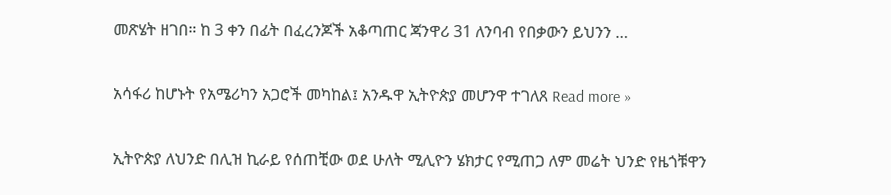መጽሄት ዘገበ። ከ 3 ቀን በፊት በፈረንጆች አቆጣጠር ጃንዋሪ 31 ለንባብ የበቃውን ይህንን …

አሳፋሪ ከሆኑት የአሜሪካን አጋሮች መካከል፤ አንዱዋ ኢትዮጵያ መሆንዋ ተገለጸ Read more »

ኢትዮጵያ ለህንድ በሊዝ ኪራይ የሰጠቺው ወደ ሁለት ሚሊዮን ሄክታር የሚጠጋ ለም መሬት ህንድ የዜጎቹዋን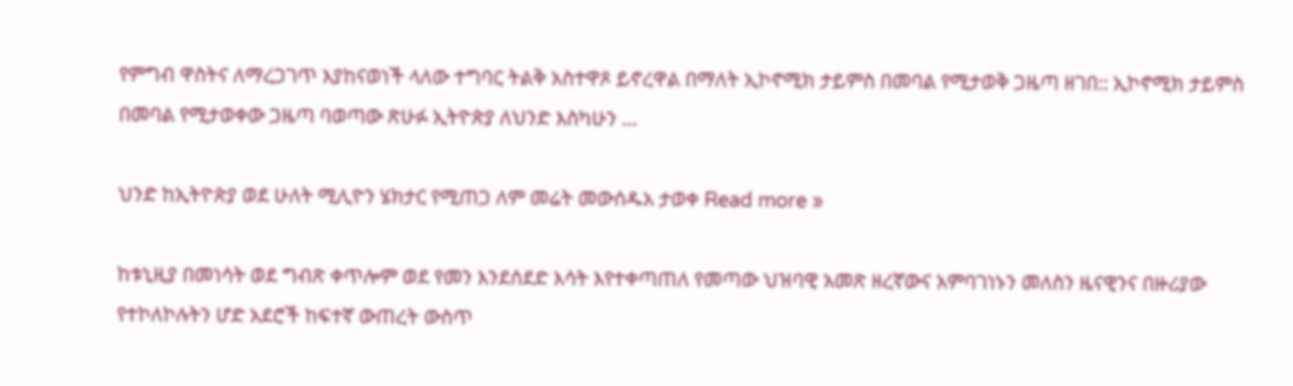የምግብ ዋስትና ለማረጋገጥ እያከናወነች ላለው ተግባር ትልቅ አስተዋጾ ይኖረዋል በማለት ኢኮኖሚክ ታይምስ በመባል የሚታወቅ ጋዜጣ ዘገበ:: ኢኮኖሚክ ታይምስ በመባል የሚታወቀው ጋዜጣ ባወጣው ጽሁፉ ኢትዮጵያ ለህንድ እስካሁን …

ህንድ ከኢትዮጵያ ወደ ሁለት ሚሊዮን ሄክታር የሚጠጋ ለም መሬት መውሰዱአ ታወቀ Read more »

ከቱኒዚያ በመነሳት ወደ ግብጽ ቀጥሎም ወደ የመን እንደሰደድ እሳት እየተቀጣጠለ የመጣው ህዝባዊ አመጽ ዘረኛውና አምባገነኑን መለስን ዜናዊንና በዙሪያው የተኮለኮሉትን ሆድ አደሮች ከፍተኛ ውጠረት ውስጥ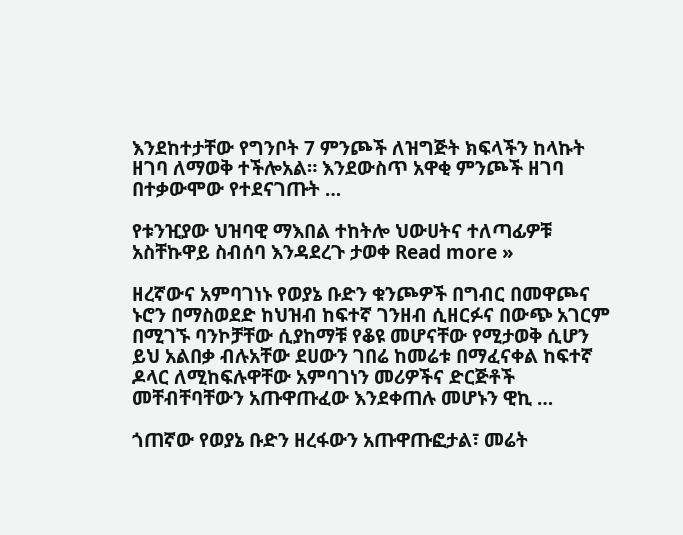እንደከተታቸው የግንቦት 7 ምንጮች ለዝግጅት ክፍላችን ከላኩት ዘገባ ለማወቅ ተችሎአል። እንደውስጥ አዋቂ ምንጮች ዘገባ በተቃውሞው የተደናገጡት …

የቱንዢያው ህዝባዊ ማእበል ተከትሎ ህውሀትና ተለጣፊዎቹ አስቸኩዋይ ስብሰባ እንዳደረጉ ታወቀ Read more »

ዘረኛውና አምባገነኑ የወያኔ ቡድን ቁንጮዎች በግብር በመዋጮና ኑሮን በማስወደድ ከህዝብ ከፍተኛ ገንዘብ ሲዘርፉና በውጭ አገርም በሚገኙ ባንኮቻቸው ሲያከማቹ የቆዩ መሆናቸው የሚታወቅ ሲሆን ይህ አልበቃ ብሉአቸው ደሀውን ገበሬ ከመሬቱ በማፈናቀል ከፍተኛ ዶላር ለሚከፍሉዋቸው አምባገነን መሪዎችና ድርጅቶች መቸብቸባቸውን አጡዋጡፈው እንደቀጠሉ መሆኑን ዊኪ …

ጎጠኛው የወያኔ ቡድን ዘረፋውን አጡዋጡፎታል፣ መሬት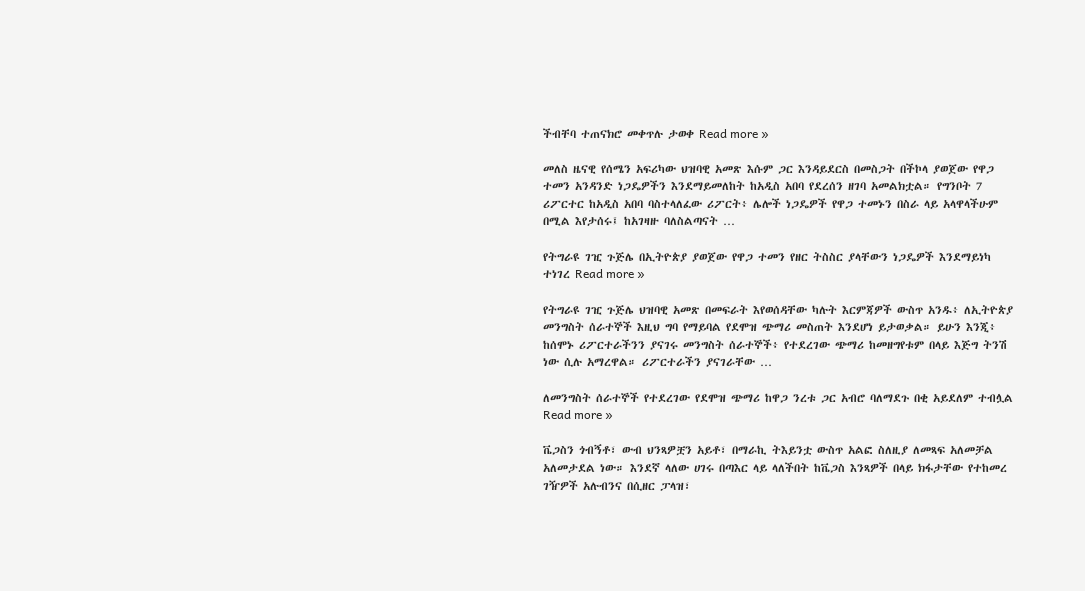ችብቸባ ተጠናክሮ መቀጥሉ ታወቀ Read more »

መለስ ዜናዊ የሰሜን አፍሪካው ህዝባዊ አመጽ እሱም ጋር እንዳይደርስ በመስጋት በችኮላ ያወጀው የዋጋ ተመን አንዳንድ ነጋዴዎችን እንደማይመለከት ከአዲስ አበባ የደረሰን ዘገባ አመልክቷል። የግንቦት 7 ሪፖርተር ከአዲስ አበባ ባስተላለፈው ሪፖርት፥ ሌሎች ነጋዴዎች የዋጋ ተመኑን በስራ ላይ አላዋላችሁም በሚል እየታሰሩ፤ ከአገዛዙ ባለስልጣናት …

የትግራዩ ገዢ ጉጅሌ በኢትዮጵያ ያወጀው የዋጋ ተመን የዘር ትስስር ያላቸውን ነጋዴዎች እንደማይነካ ተነገረ Read more »

የትግራዩ ገዢ ጉጅሌ ህዝባዊ አመጽ በመፍራት እየወሰዳቸው ካሉት እርምጃዎች ውስጥ አንዱ፥ ለኢትዮጵያ መንግስት ሰራተኞች እዚህ ግባ የማይባል የደሞዝ ጭማሪ መስጠት እንደሆነ ይታወቃል። ይሁን እንጂ፥ ከሰሞኑ ሪፖርተራችንን ያናገሩ መንግስት ሰራተኞች፥ የተደረገው ጭማሪ ከመዘግየቱም በላይ እጅግ ትንሽ ነው ሲሉ አማረዋል። ሪፖርተራችን ያናገራቸው …

ለመንግስት ሰራተኞች የተደረገው የደሞዝ ጭማሪ ከዋጋ ንረቱ ጋር አብሮ ባለማደጉ በቂ አይደለም ተብሏል Read more »

ቬጋስን ጎብኝቶ፣ ውብ ህንጻዎቿን አይቶ፣ በማራኪ ትእይንቷ ውስጥ አልፎ ስለዚያ ለመጻፍ አለመቻል አለመታደል ነው። እንደኛ ላለው ሀገሩ በጣእር ላይ ላለችበት ከቬጋስ እንጻዎች በላይ ክፋታቸው የተከመረ ገዥዎች አሉብንና በሲዘር ፓላዝ፣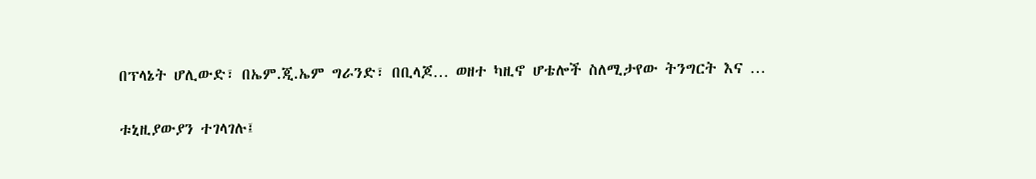በፕላኔት ሆሊውድ፣ በኤም.ጂ.ኤም ግራንድ፣ በቢላጆ… ወዘተ ካዚኖ ሆቴሎች ስለሚታየው ትንግርት እና …

ቱኒዚያውያን ተገላገሉ፤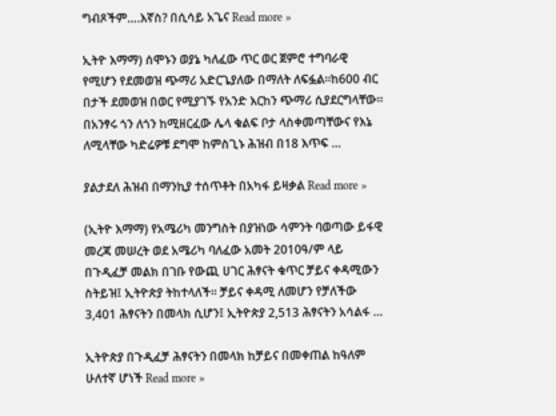ግብጾችም….እኛስ? በሲሳይ አጌና Read more »

ኢትዮ እማማ) ሰሞኑን ወያኔ ካለፈው ጥር ወር ጀምሮ ተግባራዊ የሚሆን የደመወዝ ጭማሪ አድርጌያለው በማለት ለፍፏል።ከ600 ብር በታች ደመወዝ በወር የሚያገኙ የአንድ እርከን ጭማሪ ሲያደርግላቸው። በአንፃሩ ጎን ለጎን ከሚዘርፈው ሌላ ቁልፍ ቦታ ላስቀመጣቸውና የእኔ ለሚላቸው ካድሬዎቹ ደግሞ ከምስጊኑ ሕዝብ በ18 እጥፍ …

ያልታደለ ሕዝብ በማንኪያ ተሰጥቶት በአካፋ ይዛቃል Read more »

(ኢትዮ እማማ) የአሜሪካ መንግስት በያዝነው ሳምንት ባወጣው ይፋዊ መረጃ መሠረት ወደ አሜሪካ ባለፈው አመት 2010ዓ/ም ላይ በጉዲፈቻ መልክ በገቡ የውጪ ሀገር ሕፃናት ቁጥር ቻይና ቀዳሚውን ስትይዝ፤ ኢትዮጵያ ትከተላለች። ቻይና ቀዳሚ ለመሆን የቻለችው 3,401 ሕፃናትን በመላክ ሲሆን፤ ኢትዮጵያ 2,513 ሕፃናትን አሳልፋ …

ኢትዮጵያ በጉዲፈቻ ሕፃናትን በመላክ ከቻይና በመቀጠል ከዓለም ሁለተኛ ሆነች Read more »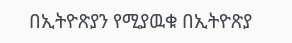በኢትዮጽያን የሚያዉቁ በኢትዮጽያ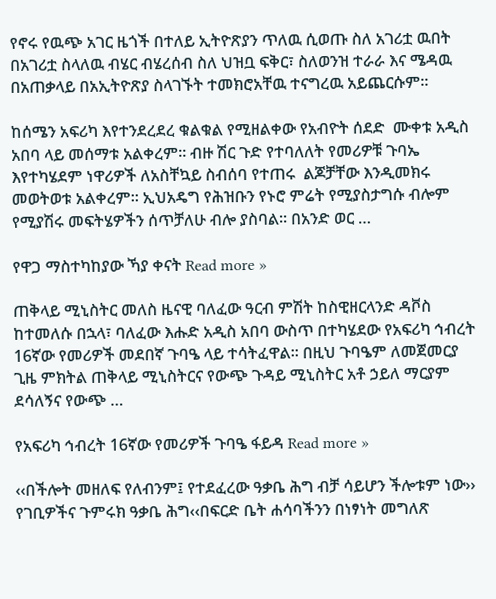የኖሩ የዉጭ አገር ዜጎች በተለይ ኢትዮጽያን ጥለዉ ሲወጡ ስለ አገሪቷ ዉበት በአገሪቷ ስላለዉ ብሄር ብሄረሰብ ስለ ህዝቧ ፍቅር፣ ስለወንዝ ተራራ እና ሜዳዉ በአጠቃላይ በአኢትዮጽያ ስላገኙት ተመክሮአቸዉ ተናግረዉ አይጨርሱም።

ከሰሜን አፍሪካ እየተንደረደረ ቁልቁል የሚዘልቀው የአብዮት ሰደድ  ሙቀቱ አዲስ አበባ ላይ መሰማቱ አልቀረም። ብዙ ሽር ጉድ የተባለለት የመሪዎቹ ጉባኤ እየተካሄደም ነዋሪዎች ለአስቸኳይ ስብሰባ የተጠሩ  ልጆቻቸው እንዲመክሩ መወትወቱ አልቀረም። ኢህአዴግ የሕዝቡን የኑሮ ምሬት የሚያስታግሱ ብሎም የሚያሽሩ መፍትሄዎችን ሰጥቻለሁ ብሎ ያስባል። በአንድ ወር …

የዋጋ ማስተካከያው ኻያ ቀናት Read more »

ጠቅላይ ሚኒስትር መለስ ዜናዊ ባለፈው ዓርብ ምሽት ከስዊዘርላንድ ዳቮስ ከተመለሱ በኋላ፣ ባለፈው እሑድ አዲስ አበባ ውስጥ በተካሄደው የአፍሪካ ኅብረት 16ኛው የመሪዎች መደበኛ ጉባዔ ላይ ተሳትፈዋል፡፡ በዚህ ጉባዔም ለመጀመርያ ጊዜ ምክትል ጠቅላይ ሚኒስትርና የውጭ ጉዳይ ሚኒስትር አቶ ኃይለ ማርያም ደሳለኝና የውጭ …

የአፍሪካ ኅብረት 16ኛው የመሪዎች ጉባዔ ፋይዳ Read more »

‹‹በችሎት መዘለፍ የለብንም፤ የተደፈረው ዓቃቤ ሕግ ብቻ ሳይሆን ችሎቱም ነው›› የገቢዎችና ጉምሩክ ዓቃቤ ሕግ‹‹በፍርድ ቤት ሐሳባችንን በነፃነት መግለጽ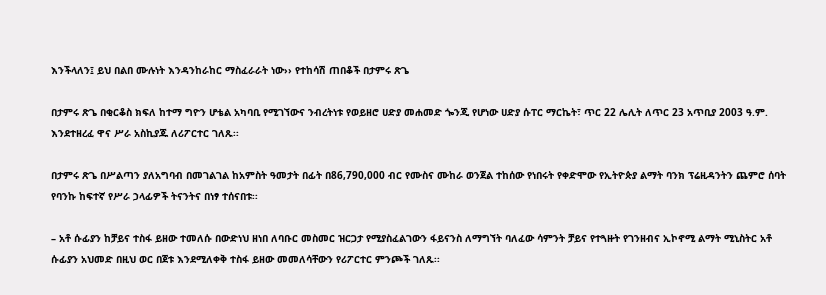እንችላለን፤ ይህ በልበ ሙሉነት እንዳንከራከር ማስፈራራት ነው›› የተከሳሽ ጠበቆች በታምሩ ጽጌ

በታምሩ ጽጌ በቂርቆስ ክፍለ ከተማ ግዮን ሆቴል አካባቢ የሚገኘውና ንብረትነቱ የወይዘሮ ሀድያ መሐመድ ጐንጂ የሆነው ሀድያ ሱፐር ማርኬት፣ ጥር 22 ሌሊት ለጥር 23 አጥቢያ 2003 ዓ.ም. እንደተዘረፈ ዋና ሥራ አስኪያጁ ለሪፖርተር ገለጹ፡፡

በታምሩ ጽጌ በሥልጣን ያለአግባብ በመገልገል ከአምስት ዓመታት በፊት በ86,790,000 ብር የሙስና ሙከራ ወንጀል ተከሰው የነበሩት የቀድሞው የኢትዮጵያ ልማት ባንክ ፕሬዚዳንትን ጨምሮ ሰባት የባንኩ ከፍተኛ የሥራ ኃላፊዎች ትናንትና በነፃ ተሰናበቱ፡፡

– አቶ ሱፊያን ከቻይና ተስፋ ይዘው ተመለሱ በውድነህ ዘነበ ለባቡር መስመር ዝርጋታ የሚያስፈልገውን ፋይናንስ ለማግኘት ባለፈው ሳምንት ቻይና የተጓዙት የገንዘብና ኢኮኖሚ ልማት ሚኒስትር አቶ ሱፊያን አህመድ በዚህ ወር በጀቱ እንደሚለቀቅ ተስፋ ይዘው መመለሳቸውን የሪፖርተር ምንጮች ገለጹ፡፡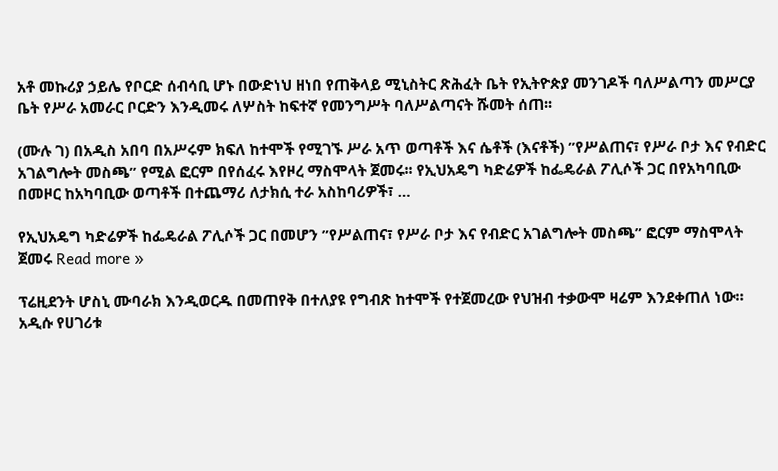አቶ መኩሪያ ኃይሌ የቦርድ ሰብሳቢ ሆኑ በውድነህ ዘነበ የጠቅላይ ሚኒስትር ጽሕፈት ቤት የኢትዮጵያ መንገዶች ባለሥልጣን መሥርያ ቤት የሥራ አመራር ቦርድን እንዲመሩ ለሦስት ከፍተኛ የመንግሥት ባለሥልጣናት ሹመት ሰጠ፡፡

(ሙሉ ገ) በአዲስ አበባ በአሥሩም ክፍለ ከተሞች የሚገኙ ሥራ አጥ ወጣቶች እና ሴቶች (እናቶች) ”የሥልጠና፣ የሥራ ቦታ እና የብድር አገልግሎት መስጫ” የሚል ፎርም በየሰፈሩ እየዞረ ማስሞላት ጀመሩ፡፡ የኢህአዴግ ካድሬዎች ከፌዴራል ፖሊሶች ጋር በየአካባቢው በመዞር ከአካባቢው ወጣቶች በተጨማሪ ለታክሲ ተራ አስከባሪዎች፣ …

የኢህአዴግ ካድሬዎች ከፌዴራል ፖሊሶች ጋር በመሆን ”የሥልጠና፣ የሥራ ቦታ እና የብድር አገልግሎት መስጫ” ፎርም ማስሞላት ጀመሩ Read more »

ፕሬዚደንት ሆስኒ ሙባራክ እንዲወርዱ በመጠየቅ በተለያዩ የግብጽ ከተሞች የተጀመረው የህዝብ ተቃውሞ ዛሬም እንደቀጠለ ነው። አዲሱ የሀገሪቱ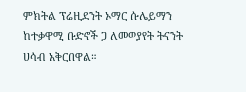ምክትል ፕሬዚደንት ኦማር ሱሌይማን ከተቃዋሚ ቡድኖች ጋ ለመወያየት ትናንት ሀሳብ አቅርበዋል።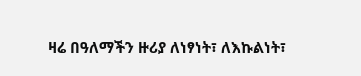ዛሬ በዓለማችን ዙሪያ ለነፃነት፣ ለእኩልነት፣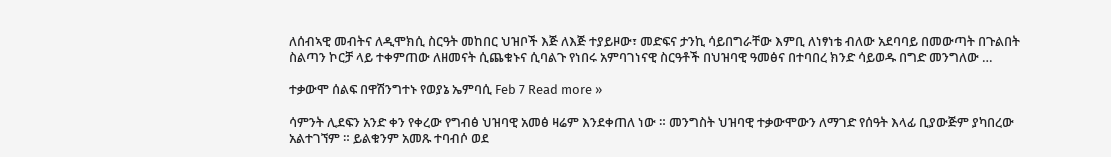ለሰብኣዊ መብትና ለዲሞክሲ ስርዓት መከበር ህዝቦች እጅ ለእጅ ተያይዞው፣ መድፍና ታንኪ ሳይበግራቸው እምቢ ለነፃነቴ ብለው አደባባይ በመውጣት በጉልበት ስልጣን ኮርቻ ላይ ተቀምጠው ለዘመናት ሲጨቁኑና ሲባልጉ የነበሩ አምባገነናዊ ስርዓቶች በህዝባዊ ዓመፅና በተባበረ ክንድ ሳይወዱ በግድ መንግለው …

ተቃውሞ ሰልፍ በዋሽንግተኑ የወያኔ ኤምባሲ Feb 7 Read more »

ሳምንት ሊደፍን አንድ ቀን የቀረው የግብፅ ህዝባዊ አመፅ ዛሬም እንደቀጠለ ነው ። መንግስት ህዝባዊ ተቃውሞውን ለማገድ የሰዓት እላፊ ቢያውጅም ያካበረው አልተገኘም ። ይልቁንም አመጹ ተባብሶ ወደ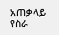አጠቃላይ የስራ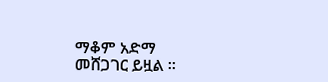ማቆም አድማ መሸጋገር ይዟል ።